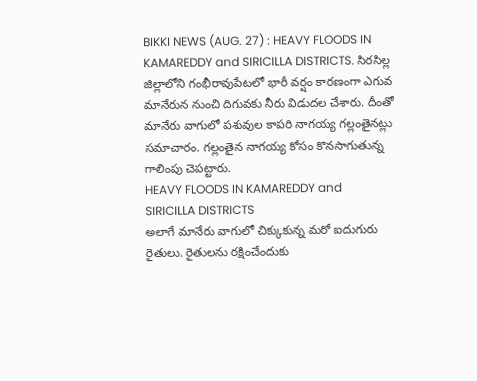BIKKI NEWS (AUG. 27) : HEAVY FLOODS IN KAMAREDDY and SIRICILLA DISTRICTS. సిరసిల్ల జిల్లాలోని గంభీరావుపేటలో భారీ వర్షం కారణంగా ఎగువ మానేరున నుంచి దిగువకు నీరు విడుదల చేశారు. దీంతో మానేరు వాగులో పశువుల కాపరి నాగయ్య గల్లంతైనట్లు సమాచారం. గల్లంతైన నాగయ్య కోసం కొనసాగుతున్న గాలింపు చెపట్టారు.
HEAVY FLOODS IN KAMAREDDY and SIRICILLA DISTRICTS
అలాగే మానేరు వాగులో చిక్కుకున్న మరో ఐదుగురు రైతులు. రైతులను రక్షించేందుకు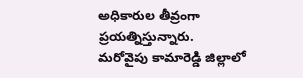అధికారుల తీవ్రంగా ప్రయత్నిస్తున్నారు.
మరోవైపు కామారెడ్డి జిల్లాలో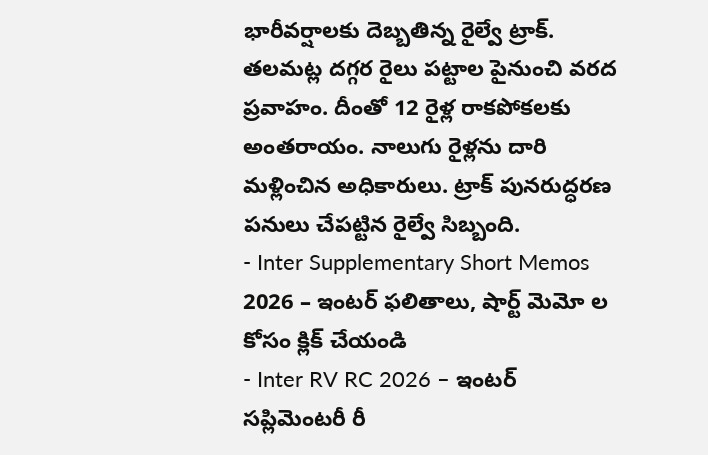భారీవర్షాలకు దెబ్బతిన్న రైల్వే ట్రాక్. తలమట్ల దగ్గర రైలు పట్టాల పైనుంచి వరద ప్రవాహం. దీంతో 12 రైళ్ల రాకపోకలకు అంతరాయం. నాలుగు రైళ్లను దారి మళ్లించిన అధికారులు. ట్రాక్ పునరుద్ధరణ పనులు చేపట్టిన రైల్వే సిబ్బంది.
- Inter Supplementary Short Memos 2026 – ఇంటర్ ఫలితాలు, షార్ట్ మెమో ల కోసం క్లిక్ చేయండి
- Inter RV RC 2026 – ఇంటర్ సప్లిమెంటరీ రీ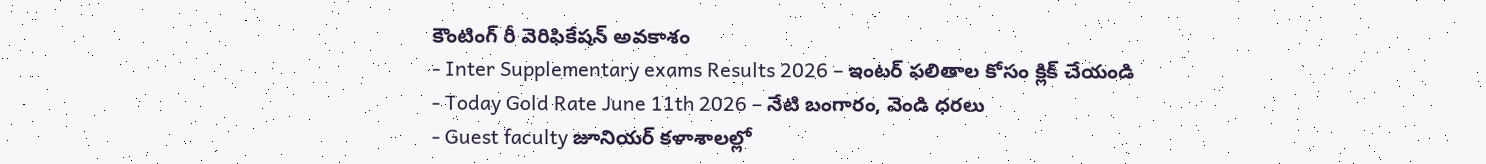కౌంటింగ్ రీ వెరిఫికేషన్ అవకాశం
- Inter Supplementary exams Results 2026 – ఇంటర్ ఫలితాల కోసం క్లిక్ చేయండి
- Today Gold Rate June 11th 2026 – నేటి బంగారం, వెండి ధరలు
- Guest faculty జూనియర్ కళాశాలల్లో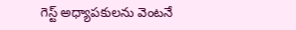గెస్ట్ అధ్యాపకులను వెంటనే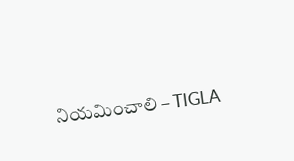నియమించాలి – TIGLA